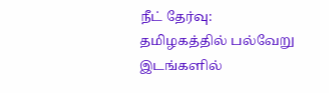நீட் தேர்வு: தமிழகத்தில் பல்வேறு இடங்களில்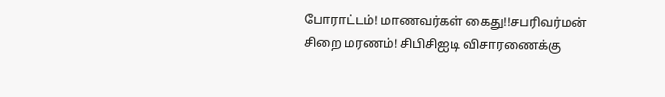போராட்டம்! மாணவர்கள் கைது!!சபரிவர்மன் சிறை மரணம்! சிபிசிஐடி விசாரணைக்கு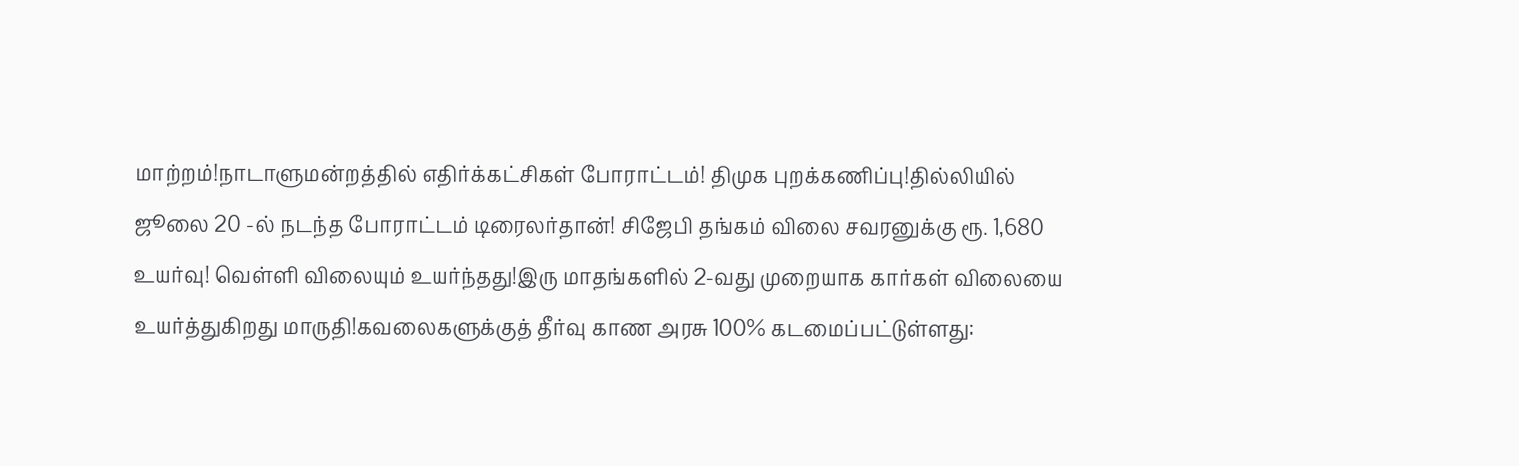மாற்றம்!நாடாளுமன்றத்தில் எதிர்க்கட்சிகள் போராட்டம்! திமுக புறக்கணிப்பு!தில்லியில் ஜூலை 20 -ல் நடந்த போராட்டம் டிரைலர்தான்! சிஜேபி தங்கம் விலை சவரனுக்கு ரூ. 1,680 உயர்வு! வெள்ளி விலையும் உயர்ந்தது!இரு மாதங்களில் 2-வது முறையாக கார்கள் விலையை உயர்த்துகிறது மாருதி!கவலைகளுக்குத் தீர்வு காண அரசு 100% கடமைப்பட்டுள்ளது: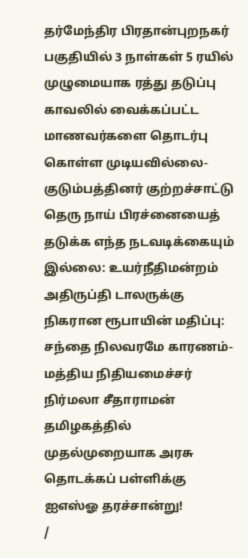தர்மேந்திர பிரதான்புறநகர் பகுதியில் 3 நாள்கள் 5 ரயில் முழுமையாக ரத்து தடுப்பு காவலில் வைக்கப்பட்ட மாணவர்களை தொடர்பு கொள்ள முடியவில்லை- குடும்பத்தினர் குற்றச்சாட்டு தெரு நாய் பிரச்னையைத் தடுக்க எந்த நடவடிக்கையும் இல்லை: உயர்நீதிமன்றம் அதிருப்தி டாலருக்கு நிகரான ரூபாயின் மதிப்பு: சந்தை நிலவரமே காரணம்- மத்திய நிதியமைச்சர் நிர்மலா சீதாராமன் தமிழகத்தில் முதல்முறையாக அரசு தொடக்கப் பள்ளிக்கு ஐஎஸ்ஓ தரச்சான்று!
/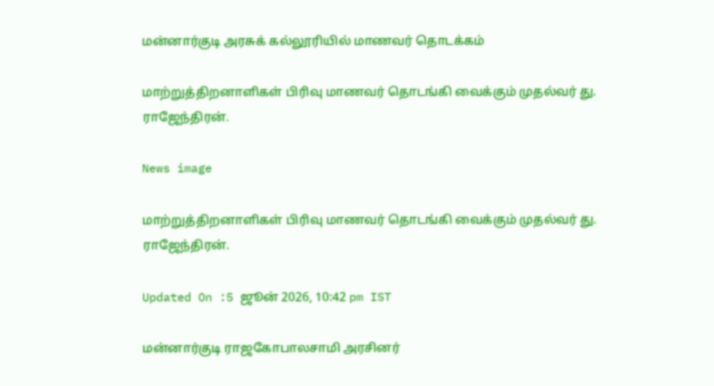மன்னார்குடி அரசுக் கல்லூரியில் மாணவர் தொடக்கம்

மாற்றுத்திறனாளிகள் பிரிவு மாணவர் தொடங்கி வைக்கும் முதல்வர் து. ராஜேந்திரன்.

News image

மாற்றுத்திறனாளிகள் பிரிவு மாணவர் தொடங்கி வைக்கும் முதல்வர் து. ராஜேந்திரன்.

Updated On :5 ஜூன் 2026, 10:42 pm IST

மன்னார்குடி ராஜகோபாலசாமி அரசினர்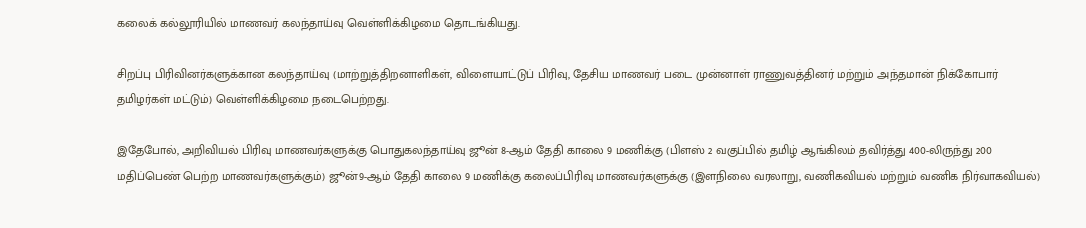கலைக் கல்லூரியில் மாணவர் கலந்தாய்வு வெள்ளிக்கிழமை தொடங்கியது.

சிறப்பு பிரிவினர்களுக்கான கலந்தாய்வு (மாற்றுத்திறனாளிகள், விளையாட்டுப் பிரிவு, தேசிய மாணவர் படை முன்னாள் ராணுவத்தினர் மற்றும் அந்தமான் நிக்கோபார் தமிழர்கள் மட்டும்) வெள்ளிக்கிழமை நடைபெற்றது.

இதேபோல், அறிவியல் பிரிவு மாணவர்களுக்கு பொதுகலந்தாய்வு ஜூன் 8-ஆம் தேதி காலை 9 மணிக்கு (பிளஸ் 2 வகுப்பில் தமிழ் ஆங்கிலம் தவிர்த்து 400-லிருந்து 200 மதிப்பெண் பெற்ற மாணவர்களுக்கும்) ஜூன்9-ஆம் தேதி காலை 9 மணிக்கு கலைப்பிரிவு மாணவர்களுக்கு (இளநிலை வரலாறு, வணிகவியல் மற்றும் வணிக நிர்வாகவியல்)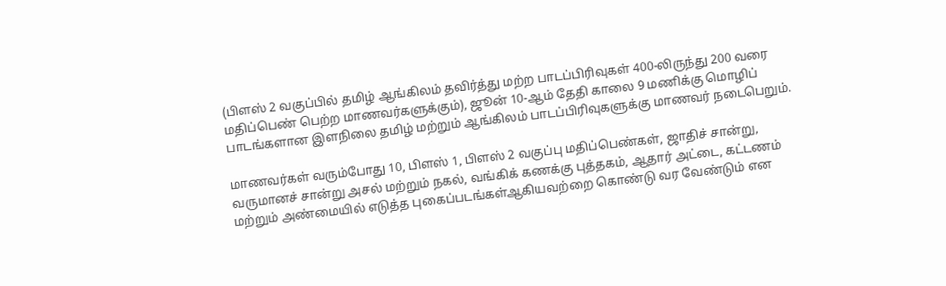(பிளஸ் 2 வகுப்பில் தமிழ் ஆங்கிலம் தவிர்த்து மற்ற பாடப்பிரிவுகள் 400-லிருந்து 200 வரை மதிப்பெண் பெற்ற மாணவர்களுக்கும்), ஜூன் 10-ஆம் தேதி காலை 9 மணிக்கு மொழிப் பாடங்களான இளநிலை தமிழ் மற்றும் ஆங்கிலம் பாடப்பிரிவுகளுக்கு மாணவர் நடைபெறும்.

மாணவர்கள் வரும்போது 10, பிளஸ் 1, பிளஸ் 2 வகுப்பு மதிப்பெண்கள், ஜாதிச் சான்று, வருமானச் சான்று அசல் மற்றும் நகல், வங்கிக் கணக்கு புத்தகம், ஆதார் அட்டை, கட்டணம் மற்றும் அண்மையில் எடுத்த புகைப்படங்கள்ஆகியவற்றை கொண்டு வர வேண்டும் என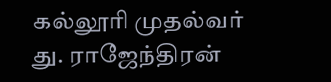கல்லூரி முதல்வர் து. ராஜேந்திரன்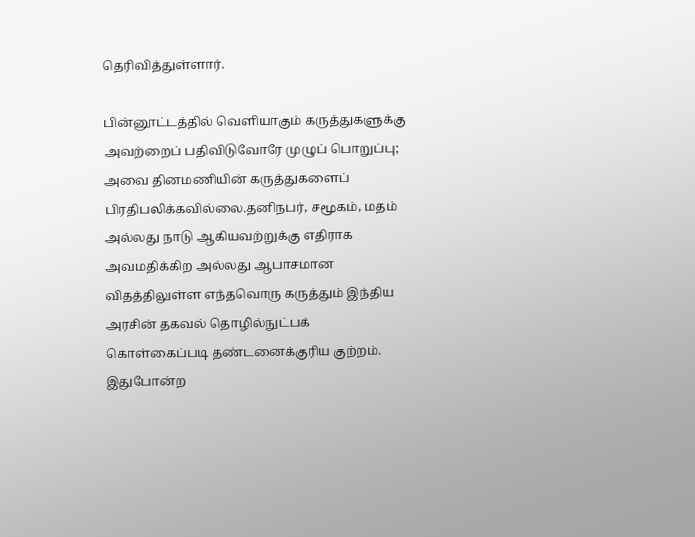தெரிவித்துள்ளார்.

பின்னூட்டத்தில் வெளியாகும் கருத்துகளுக்கு அவற்றைப் பதிவிடுவோரே முழுப் பொறுப்பு; அவை தினமணியின் கருத்துகளைப் பிரதிபலிக்கவில்லை.தனிநபர், சமூகம், மதம் அல்லது நாடு ஆகியவற்றுக்கு எதிராக அவமதிக்கிற அல்லது ஆபாசமான விதத்திலுள்ள எந்தவொரு கருத்தும் இந்திய அரசின் தகவல் தொழில்நுட்பக் கொள்கைப்படி தண்டனைக்குரிய குற்றம். இதுபோன்ற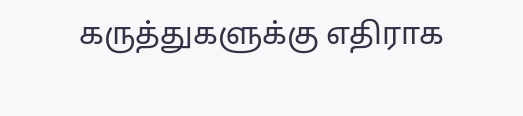கருத்துகளுக்கு எதிராக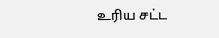உரிய சட்ட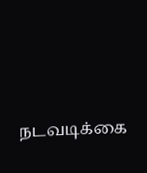நடவடிக்கை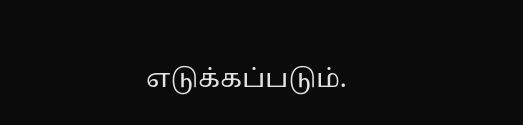எடுக்கப்படும்.